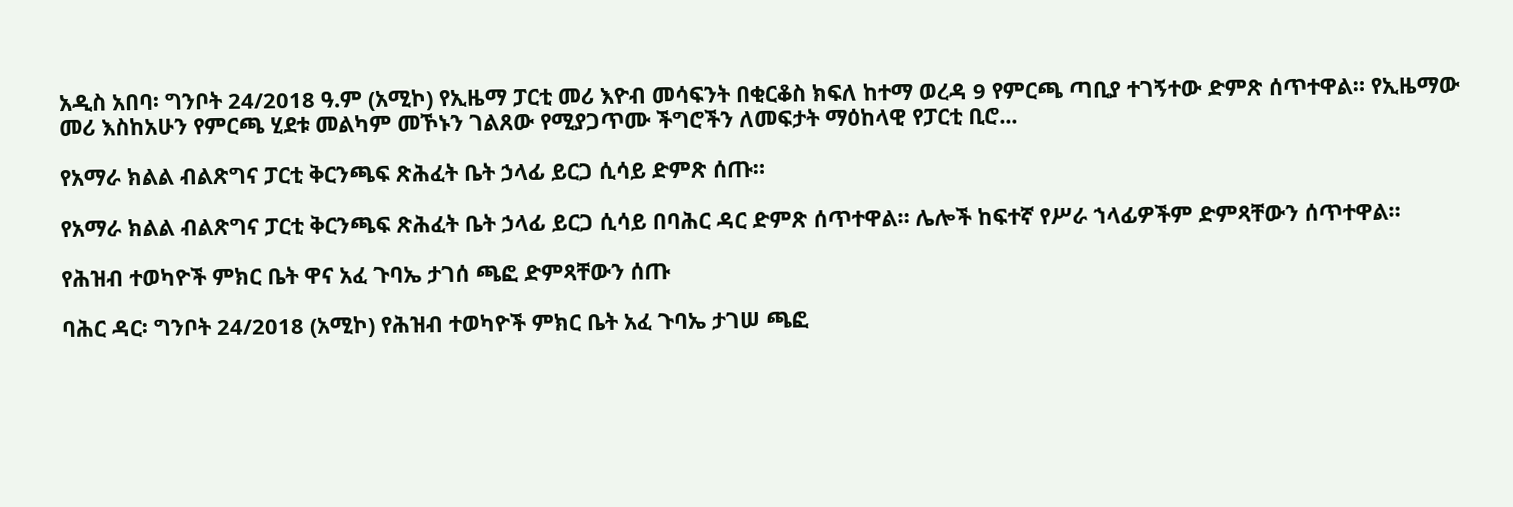አዲስ አበባ፡ ግንቦት 24/2018 ዓ.ም (አሚኮ) የኢዜማ ፓርቲ መሪ እዮብ መሳፍንት በቂርቆስ ክፍለ ከተማ ወረዳ 9 የምርጫ ጣቢያ ተገኝተው ድምጽ ሰጥተዋል። የኢዜማው መሪ እስከአሁን የምርጫ ሂደቱ መልካም መኾኑን ገልጸው የሚያጋጥሙ ችግሮችን ለመፍታት ማዕከላዊ የፓርቲ ቢሮ...

የአማራ ክልል ብልጽግና ፓርቲ ቅርንጫፍ ጽሕፈት ቤት ኃላፊ ይርጋ ሲሳይ ድምጽ ሰጡ።

የአማራ ክልል ብልጽግና ፓርቲ ቅርንጫፍ ጽሕፈት ቤት ኃላፊ ይርጋ ሲሳይ በባሕር ዳር ድምጽ ሰጥተዋል። ሌሎች ከፍተኛ የሥራ ኀላፊዎችም ድምጻቸውን ሰጥተዋል።

የሕዝብ ተወካዮች ምክር ቤት ዋና አፈ ጉባኤ ታገሰ ጫፎ ድምጻቸውን ሰጡ

ባሕር ዳር፡ ግንቦት 24/2018 (አሚኮ) የሕዝብ ተወካዮች ምክር ቤት አፈ ጉባኤ ታገሠ ጫፎ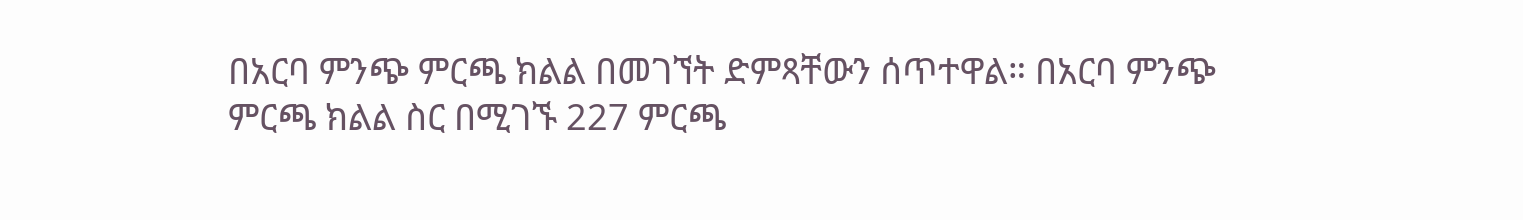በአርባ ምንጭ ምርጫ ክልል በመገኘት ድምጻቸውን ሰጥተዋል። በአርባ ምንጭ ምርጫ ክልል ስር በሚገኙ 227 ምርጫ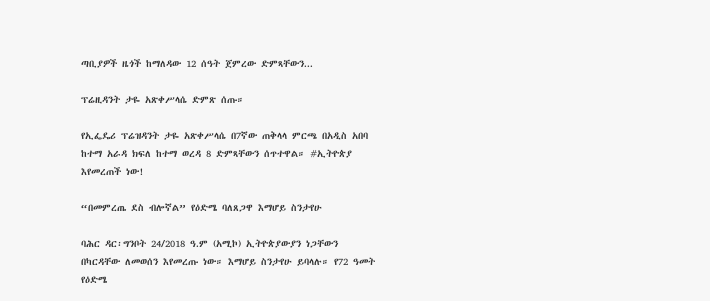ጣቢያዎች ዜጎች ከማለዳው 12 ሰዓት ጀምረው ድምጻቸውን...

ፕሬዚዳንት ታዬ አጽቀሥላሴ ድምጽ ሰጡ።

የኢፌዴሪ ፕሬዝዳንት ታዬ አጽቀሥላሴ በ7ኛው ጠቅላላ ምርጫ በአዲስ አበባ ከተማ አራዳ ክፍለ ከተማ ወረዳ 8 ድምጻቸውን ሰጥተዋል። #ኢትዮጵያ እየመረጠች ነው!

“በመምረጤ ደስ ብሎኛል” የዕድሜ ባለጸጋዋ እማሆይ ስንታየሁ

ባሕር ዳር፡ግንቦት 24/2018 ዓ.ም (አሚኮ) ኢትዮጵያውያን ነጋቸውን በካርዳቸው ለመወሰን እየመረጡ ነው። እማሆይ ስንታየሁ ይባላሉ። የ72 ዓመት የዕድሜ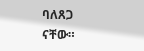ባለጸጋ ናቸው።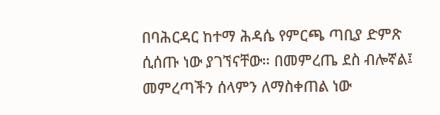በባሕርዳር ከተማ ሕዳሴ የምርጫ ጣቢያ ድምጽ ሲሰጡ ነው ያገኘናቸው። በመምረጤ ደስ ብሎኛል፤ መምረጣችን ሰላምን ለማስቀጠል ነው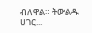ብለዋል። ትውልዱ ሀገር...